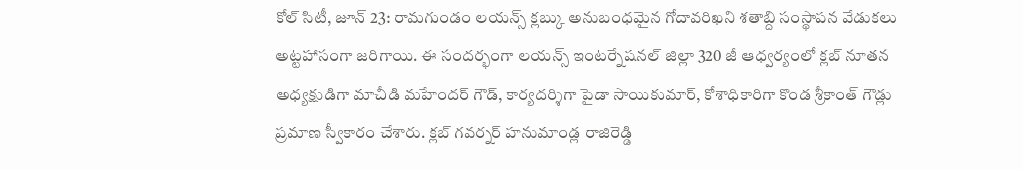కోల్ సిటీ, జూన్ 23: రామగుండం లయన్స్ క్లబ్కు అనుబంధమైన గోదావరిఖని శతాబ్ది సంస్థాపన వేడుకలు అట్టహాసంగా జరిగాయి. ఈ సందర్భంగా లయన్స్ ఇంటర్నేషనల్ జిల్లా 320 జీ ఆధ్వర్యంలో క్లబ్ నూతన అధ్యక్షుడిగా మాచీడి మహేందర్ గౌడ్, కార్యదర్శిగా పైడా సాయికుమార్, కోశాధికారిగా కొండ శ్రీకాంత్ గౌడ్లు ప్రమాణ స్వీకారం చేశారు. క్లబ్ గవర్నర్ హనుమాండ్ల రాజిరెడ్డి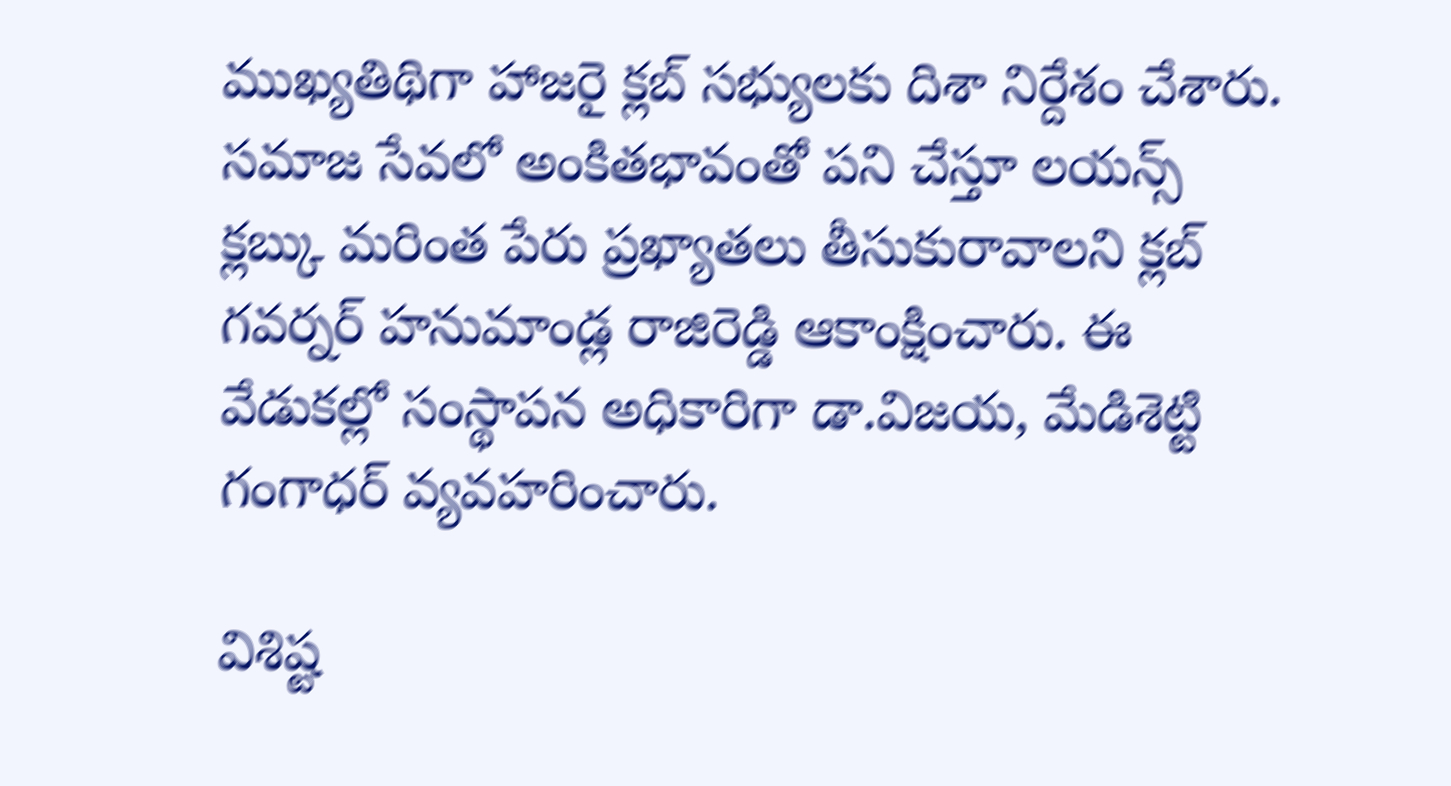ముఖ్యతిథిగా హాజరై క్లబ్ సభ్యులకు దిశా నిర్దేశం చేశారు.
సమాజ సేవలో అంకితభావంతో పని చేస్తూ లయన్స్ క్లబ్కు మరింత పేరు ప్రఖ్యాతలు తీసుకురావాలని క్లబ్ గవర్నర్ హనుమాండ్ల రాజిరెడ్డి ఆకాంక్షించారు. ఈ వేడుకల్లో సంస్థాపన అధికారిగా డా.విజయ, మేడిశెట్టి గంగాధర్ వ్యవహరించారు.

విశిష్ట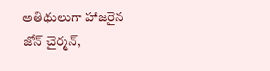అతిథులుగా హాజరైన జోన్ చైర్మన్,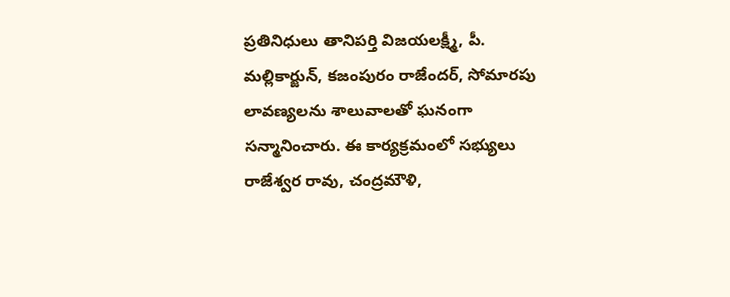ప్రతినిధులు తానిపర్తి విజయలక్ష్మీ, పీ. మల్లికార్జున్, కజంపురం రాజేందర్, సోమారపు లావణ్యలను శాలువాలతో ఘనంగా సన్మానించారు. ఈ కార్యక్రమంలో సభ్యులు రాజేశ్వర రావు, చంద్రమౌళి,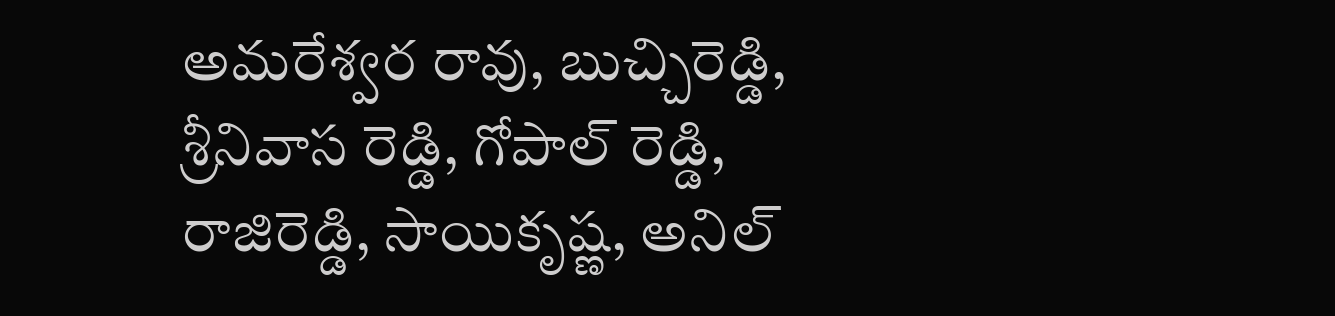అమరేశ్వర రావు, బుచ్చిరెడ్డి, శ్రీనివాస రెడ్డి, గోపాల్ రెడ్డి, రాజిరెడ్డి, సాయికృష్ణ, అనిల్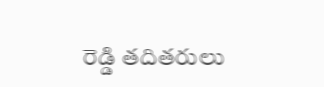రెడ్డి తదితరులు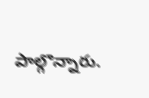పాల్గొన్నారు.